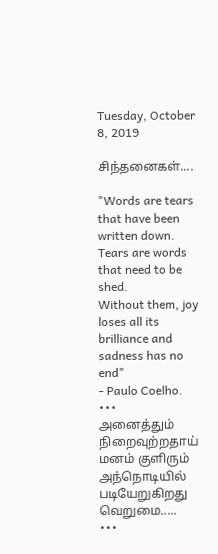Tuesday, October 8, 2019

சிந்தனைகள்....

"Words are tears that have been written down.
Tears are words that need to be shed.
Without them, joy loses all its brilliance and sadness has no end"
- Paulo Coelho.
•••
அனைத்தும்  நிறைவுற்றதாய் மனம் குளிரும்  அந்நொடியில்
படியேறுகிறது வெறுமை.....
•••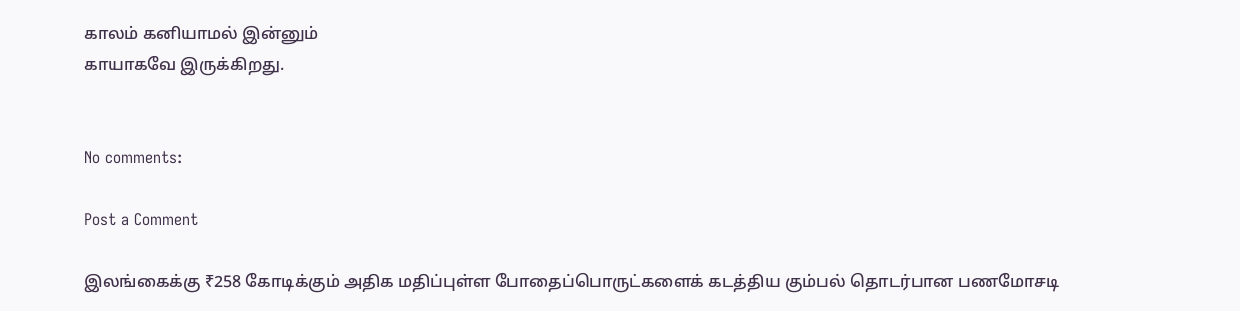காலம் கனியாமல் இன்னும்
காயாகவே இருக்கிறது.


No comments:

Post a Comment

இலங்கைக்கு ₹258 கோடிக்கும் அதிக மதிப்புள்ள போதைப்பொருட்களைக் கடத்திய கும்பல் தொடர்பான பணமோசடி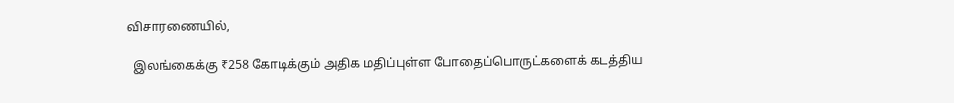விசாரணையில்,

  இலங்கைக்கு ₹258 கோடிக்கும் அதிக மதிப்புள்ள போதைப்பொருட்களைக் கடத்திய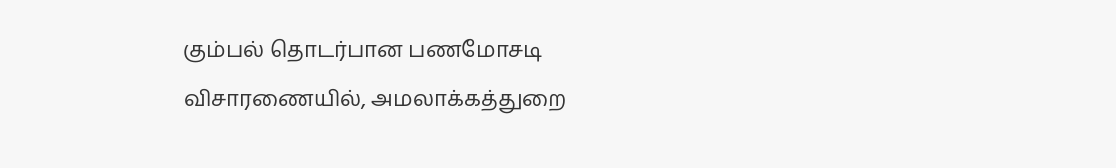கும்பல் தொடர்பான பணமோசடி விசாரணையில், அமலாக்கத்துறை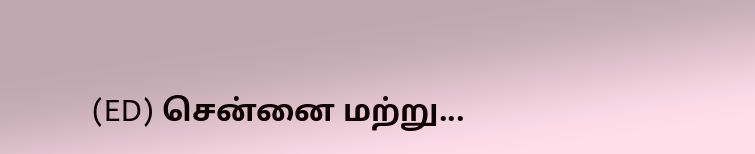(ED) சென்னை மற்று...